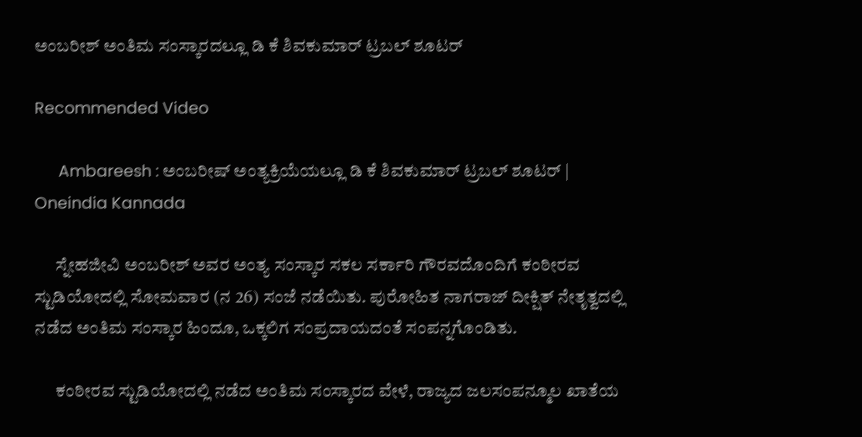ಅಂಬರೀಶ್ ಅಂತಿಮ ಸಂಸ್ಕಾರದಲ್ಲೂ ಡಿ ಕೆ ಶಿವಕುಮಾರ್ ಟ್ರಬಲ್ ಶೂಟರ್

Recommended Video

      Ambareesh : ಅಂಬರೀಷ್ ಅಂತ್ಯಕ್ರಿಯೆಯಲ್ಲೂ ಡಿ ಕೆ ಶಿವಕುಮಾರ್ ಟ್ರಬಲ್ ಶೂಟರ್ | Oneindia Kannada

      ಸ್ನೇಹಜೀವಿ ಅಂಬರೀಶ್ ಅವರ ಅಂತ್ಯ ಸಂಸ್ಕಾರ ಸಕಲ ಸರ್ಕಾರಿ ಗೌರವದೊಂದಿಗೆ ಕಂಠೀರವ ಸ್ಟುಡಿಯೋದಲ್ಲಿ ಸೋಮವಾರ (ನ 26) ಸಂಜೆ ನಡೆಯಿತು. ಪುರೋಹಿತ ನಾಗರಾಜ್ ದೀಕ್ಷಿತ್ ನೇತೃತ್ವದಲ್ಲಿ ನಡೆದ ಅಂತಿಮ ಸಂಸ್ಕಾರ ಹಿಂದೂ, ಒಕ್ಕಲಿಗ ಸಂಪ್ರದಾಯದಂತೆ ಸಂಪನ್ನಗೊಂಡಿತು.

      ಕಂಠೀರವ ಸ್ಟುಡಿಯೋದಲ್ಲಿ ನಡೆದ ಅಂತಿಮ ಸಂಸ್ಕಾರದ ವೇಳೆ, ರಾಜ್ಯದ ಜಲಸಂಪನ್ಮೂಲ ಖಾತೆಯ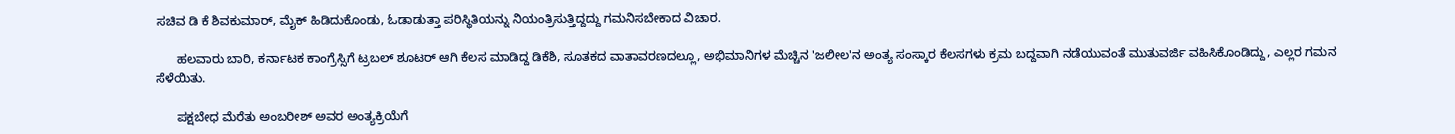ಸಚಿವ ಡಿ ಕೆ ಶಿವಕುಮಾರ್, ಮೈಕ್ ಹಿಡಿದುಕೊಂಡು, ಓಡಾಡುತ್ತಾ ಪರಿಸ್ಥಿತಿಯನ್ನು ನಿಯಂತ್ರಿಸುತ್ತಿದ್ದದ್ದು ಗಮನಿಸಬೇಕಾದ ವಿಚಾರ.

      ಹಲವಾರು ಬಾರಿ, ಕರ್ನಾಟಕ ಕಾಂಗ್ರೆಸ್ಸಿಗೆ ಟ್ರಬಲ್ ಶೂಟರ್ ಆಗಿ ಕೆಲಸ ಮಾಡಿದ್ದ ಡಿಕೆಶಿ, ಸೂತಕದ ವಾತಾವರಣದಲ್ಲೂ, ಅಭಿಮಾನಿಗಳ ಮೆಚ್ಚಿನ 'ಜಲೀಲ'ನ ಅಂತ್ಯ ಸಂಸ್ಕಾರ ಕೆಲಸಗಳು ಕ್ರಮ ಬದ್ದವಾಗಿ ನಡೆಯುವಂತೆ ಮುತುವರ್ಜಿ ವಹಿಸಿಕೊಂಡಿದ್ದು, ಎಲ್ಲರ ಗಮನ ಸೆಳೆಯಿತು.

      ಪಕ್ಷಬೇಧ ಮೆರೆತು ಅಂಬರೀಶ್ ಅವರ ಅಂತ್ಯಕ್ರಿಯೆಗೆ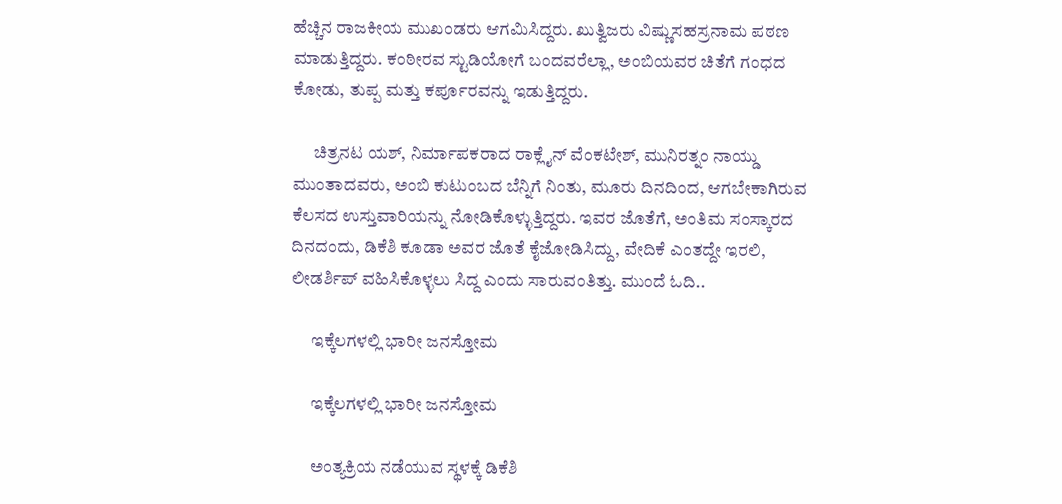ಹೆಚ್ಚಿನ ರಾಜಕೀಯ ಮುಖಂಡರು ಆಗಮಿಸಿದ್ದರು. ಖುತ್ವಿಜರು ವಿಷ್ಣುಸಹಸ್ರನಾಮ ಪಠಣ ಮಾಡುತ್ತಿದ್ದರು. ಕಂಠೀರವ ಸ್ಟುಡಿಯೋಗೆ ಬಂದವರೆಲ್ಲಾ, ಅಂಬಿಯವರ ಚಿತೆಗೆ ಗಂಧದ ಕೋಡು, ತುಪ್ಪ ಮತ್ತು ಕರ್ಪೂರವನ್ನು ಇಡುತ್ತಿದ್ದರು.

      ಚಿತ್ರನಟ ಯಶ್, ನಿರ್ಮಾಪಕರಾದ ರಾಕ್ಲೈನ್ ವೆಂಕಟೇಶ್, ಮುನಿರತ್ನಂ ನಾಯ್ಡು ಮುಂತಾದವರು, ಅಂಬಿ ಕುಟುಂಬದ ಬೆನ್ನಿಗೆ ನಿಂತು, ಮೂರು ದಿನದಿಂದ, ಆಗಬೇಕಾಗಿರುವ ಕೆಲಸದ ಉಸ್ತುವಾರಿಯನ್ನು ನೋಡಿಕೊಳ್ಳುತ್ತಿದ್ದರು. ಇವರ ಜೊತೆಗೆ, ಅಂತಿಮ ಸಂಸ್ಕಾರದ ದಿನದಂದು, ಡಿಕೆಶಿ ಕೂಡಾ ಅವರ ಜೊತೆ ಕೈಜೋಡಿಸಿದ್ದು, ವೇದಿಕೆ ಎಂತದ್ದೇ ಇರಲಿ, ಲೀಡರ್ಶಿಪ್ ವಹಿಸಿಕೊಳ್ಳಲು ಸಿದ್ದ ಎಂದು ಸಾರುವಂತಿತ್ತು. ಮುಂದೆ ಓದಿ..

      ಇಕ್ಕೆಲಗಳಲ್ಲಿ ಭಾರೀ ಜನಸ್ತೋಮ

      ಇಕ್ಕೆಲಗಳಲ್ಲಿ ಭಾರೀ ಜನಸ್ತೋಮ

      ಅಂತ್ಯಕ್ರಿಯ ನಡೆಯುವ ಸ್ಥಳಕ್ಕೆ ಡಿಕೆಶಿ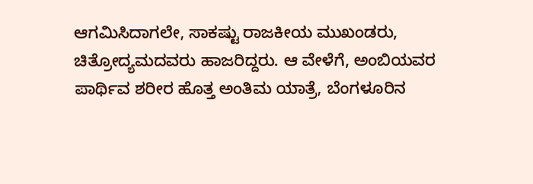ಆಗಮಿಸಿದಾಗಲೇ, ಸಾಕಷ್ಟು ರಾಜಕೀಯ ಮುಖಂಡರು, ಚಿತ್ರೋದ್ಯಮದವರು ಹಾಜರಿದ್ದರು. ಆ ವೇಳೆಗೆ, ಅಂಬಿಯವರ ಪಾರ್ಥಿವ ಶರೀರ ಹೊತ್ತ ಅಂತಿಮ ಯಾತ್ರೆ, ಬೆಂಗಳೂರಿನ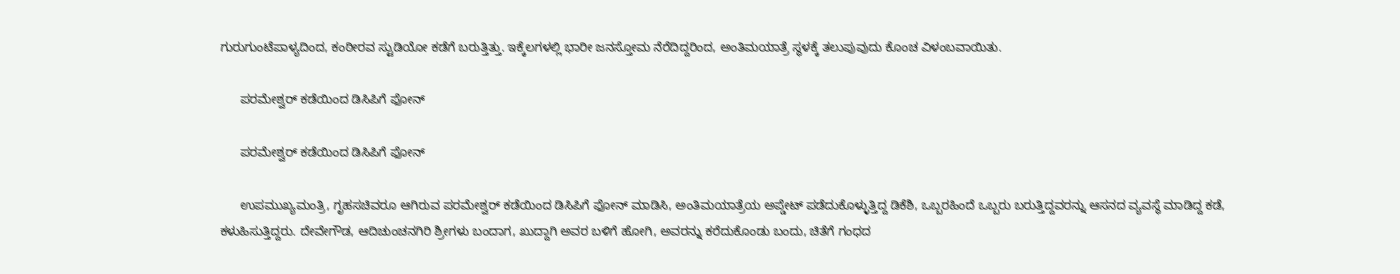ಗುರುಗುಂಟೆಪಾಳ್ಯದಿಂದ, ಕಂಠೀರವ ಸ್ಟುಡಿಯೋ ಕಡೆಗೆ ಬರುತ್ತಿತ್ತು. ಇಕ್ಕೆಲಗಳಲ್ಲಿ ಭಾರೀ ಜನಸ್ತೋಮ ನೆರೆದಿದ್ದರಿಂದ, ಅಂತಿಮಯಾತ್ರೆ ಸ್ಥಳಕ್ಕೆ ತಲುಪುವುದು ಕೊಂಚ ವಿಳಂಬವಾಯಿತು.

      ಪರಮೇಶ್ವರ್ ಕಡೆಯಿಂದ ಡಿಸಿಪಿಗೆ ಫೋನ್

      ಪರಮೇಶ್ವರ್ ಕಡೆಯಿಂದ ಡಿಸಿಪಿಗೆ ಫೋನ್

      ಉಪಮುಖ್ಯಮಂತ್ರಿ, ಗೃಹಸಚಿವರೂ ಆಗಿರುವ ಪರಮೇಶ್ವರ್ ಕಡೆಯಿಂದ ಡಿಸಿಪಿಗೆ ಫೋನ್ ಮಾಡಿಸಿ, ಅಂತಿಮಯಾತ್ರೆಯ ಅಪ್ಡೇಟ್ ಪಡೆದುಕೊಳ್ಳುತ್ತಿದ್ದ ಡಿಕೆಶಿ, ಒಬ್ಬರಹಿಂದೆ ಒಬ್ಬರು ಬರುತ್ತಿದ್ದವರನ್ನು ಆಸನದ ವ್ಯವಸ್ಥೆ ಮಾಡಿದ್ದ ಕಡೆ, ಕಳುಹಿಸುತ್ತಿದ್ದರು. ದೇವೇಗೌಡ, ಆದಿಚುಂಚನಗಿರಿ ಶ್ರೀಗಳು ಬಂದಾಗ, ಖುದ್ದಾಗಿ ಅವರ ಬಳಿಗೆ ಹೋಗಿ, ಅವರನ್ನು ಕರೆದುಕೊಂಡು ಬಂದು, ಚಿತೆಗೆ ಗಂಧದ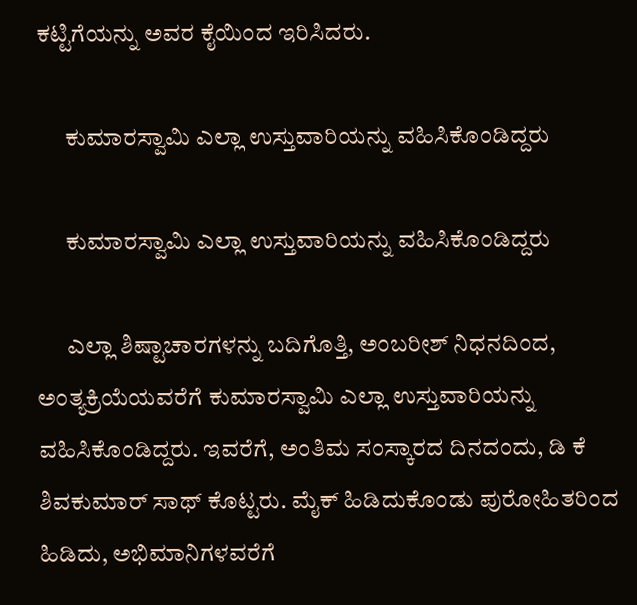ಕಟ್ಟಿಗೆಯನ್ನು ಅವರ ಕೈಯಿಂದ ಇರಿಸಿದರು.

      ಕುಮಾರಸ್ವಾಮಿ ಎಲ್ಲಾ ಉಸ್ತುವಾರಿಯನ್ನು ವಹಿಸಿಕೊಂಡಿದ್ದರು

      ಕುಮಾರಸ್ವಾಮಿ ಎಲ್ಲಾ ಉಸ್ತುವಾರಿಯನ್ನು ವಹಿಸಿಕೊಂಡಿದ್ದರು

      ಎಲ್ಲಾ ಶಿಷ್ಟಾಚಾರಗಳನ್ನು ಬದಿಗೊತ್ತಿ, ಅಂಬರೀಶ್ ನಿಧನದಿಂದ, ಅಂತ್ಯಕ್ರಿಯೆಯವರೆಗೆ ಕುಮಾರಸ್ವಾಮಿ ಎಲ್ಲಾ ಉಸ್ತುವಾರಿಯನ್ನು ವಹಿಸಿಕೊಂಡಿದ್ದರು. ಇವರೆಗೆ, ಅಂತಿಮ ಸಂಸ್ಕಾರದ ದಿನದಂದು, ಡಿ ಕೆ ಶಿವಕುಮಾರ್ ಸಾಥ್ ಕೊಟ್ಟರು. ಮೈಕ್ ಹಿಡಿದುಕೊಂಡು ಪುರೋಹಿತರಿಂದ ಹಿಡಿದು, ಅಭಿಮಾನಿಗಳವರೆಗೆ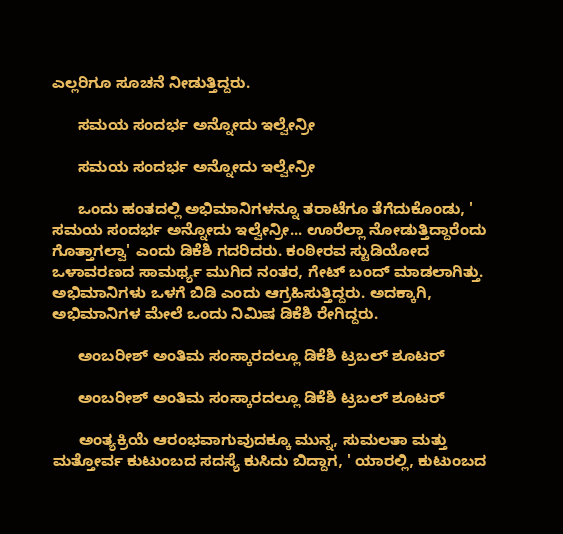ಎಲ್ಲರಿಗೂ ಸೂಚನೆ ನೀಡುತ್ತಿದ್ದರು.

      ಸಮಯ ಸಂದರ್ಭ ಅನ್ನೋದು ಇಲ್ವೇನ್ರೀ

      ಸಮಯ ಸಂದರ್ಭ ಅನ್ನೋದು ಇಲ್ವೇನ್ರೀ

      ಒಂದು ಹಂತದಲ್ಲಿ ಅಭಿಮಾನಿಗಳನ್ನೂ ತರಾಟೆಗೂ ತೆಗೆದುಕೊಂಡು, ' ಸಮಯ ಸಂದರ್ಭ ಅನ್ನೋದು ಇಲ್ವೇನ್ರೀ... ಊರೆಲ್ಲಾ ನೋಡುತ್ತಿದ್ದಾರೆಂದು ಗೊತ್ತಾಗಲ್ವಾ' ಎಂದು ಡಿಕೆಶಿ ಗದರಿದರು. ಕಂಠೀರವ ಸ್ಟುಡಿಯೋದ ಒಳಾವರಣದ ಸಾಮರ್ಥ್ಯ ಮುಗಿದ ನಂತರ, ಗೇಟ್ ಬಂದ್ ಮಾಡಲಾಗಿತ್ತು. ಅಭಿಮಾನಿಗಳು ಒಳಗೆ ಬಿಡಿ ಎಂದು ಆಗ್ರಹಿಸುತ್ತಿದ್ದರು. ಅದಕ್ಕಾಗಿ, ಅಭಿಮಾನಿಗಳ ಮೇಲೆ ಒಂದು ನಿಮಿಷ ಡಿಕೆಶಿ ರೇಗಿದ್ದರು.

      ಅಂಬರೀಶ್ ಅಂತಿಮ ಸಂಸ್ಕಾರದಲ್ಲೂ ಡಿಕೆಶಿ ಟ್ರಬಲ್ ಶೂಟರ್

      ಅಂಬರೀಶ್ ಅಂತಿಮ ಸಂಸ್ಕಾರದಲ್ಲೂ ಡಿಕೆಶಿ ಟ್ರಬಲ್ ಶೂಟರ್

      ಅಂತ್ಯಕ್ರಿಯೆ ಆರಂಭವಾಗುವುದಕ್ಕೂ ಮುನ್ನ, ಸುಮಲತಾ ಮತ್ತು ಮತ್ತೋರ್ವ ಕುಟುಂಬದ ಸದಸ್ಯೆ ಕುಸಿದು ಬಿದ್ದಾಗ, ' ಯಾರಲ್ಲಿ, ಕುಟುಂಬದ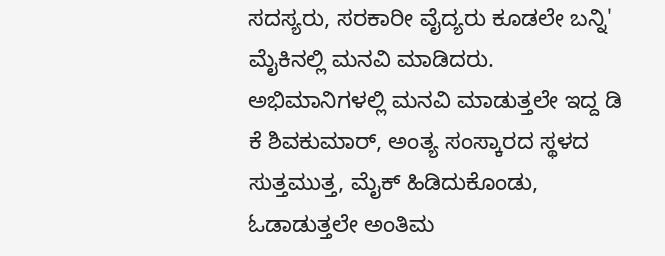ಸದಸ್ಯರು, ಸರಕಾರೀ ವೈದ್ಯರು ಕೂಡಲೇ ಬನ್ನಿ' ಮೈಕಿನಲ್ಲಿ ಮನವಿ ಮಾಡಿದರು. ಅಭಿಮಾನಿಗಳಲ್ಲಿ ಮನವಿ ಮಾಡುತ್ತಲೇ ಇದ್ದ ಡಿ ಕೆ ಶಿವಕುಮಾರ್, ಅಂತ್ಯ ಸಂಸ್ಕಾರದ ಸ್ಥಳದ ಸುತ್ತಮುತ್ತ, ಮೈಕ್ ಹಿಡಿದುಕೊಂಡು, ಓಡಾಡುತ್ತಲೇ ಅಂತಿಮ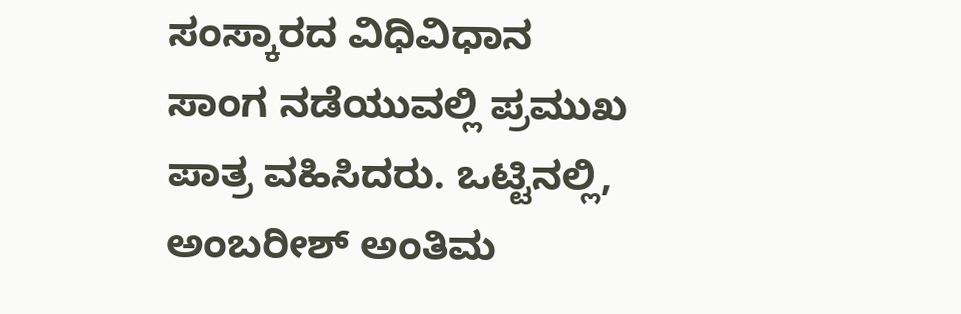ಸಂಸ್ಕಾರದ ವಿಧಿವಿಧಾನ ಸಾಂಗ ನಡೆಯುವಲ್ಲಿ ಪ್ರಮುಖ ಪಾತ್ರ ವಹಿಸಿದರು. ಒಟ್ಟಿನಲ್ಲಿ, ಅಂಬರೀಶ್ ಅಂತಿಮ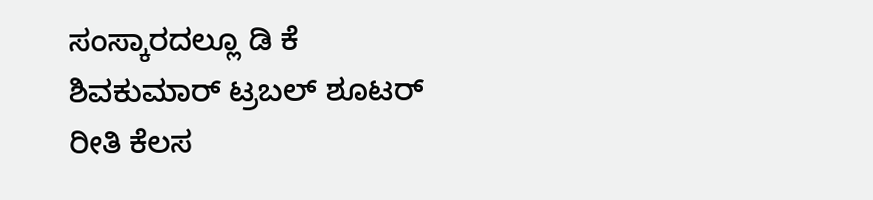ಸಂಸ್ಕಾರದಲ್ಲೂ ಡಿ ಕೆ ಶಿವಕುಮಾರ್ ಟ್ರಬಲ್ ಶೂಟರ್ ರೀತಿ ಕೆಲಸ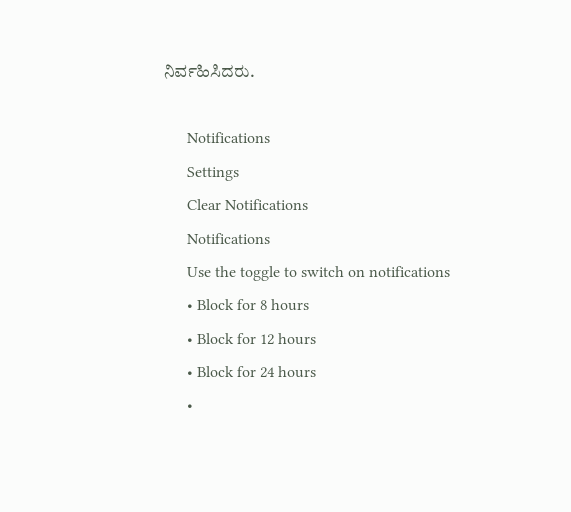ನಿರ್ವಹಿಸಿದರು.

      Notifications
      Settings
      Clear Notifications
      Notifications
      Use the toggle to switch on notifications
      • Block for 8 hours
      • Block for 12 hours
      • Block for 24 hours
      •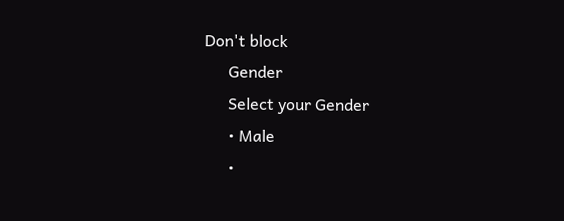Don't block
      Gender
      Select your Gender
      • Male
      •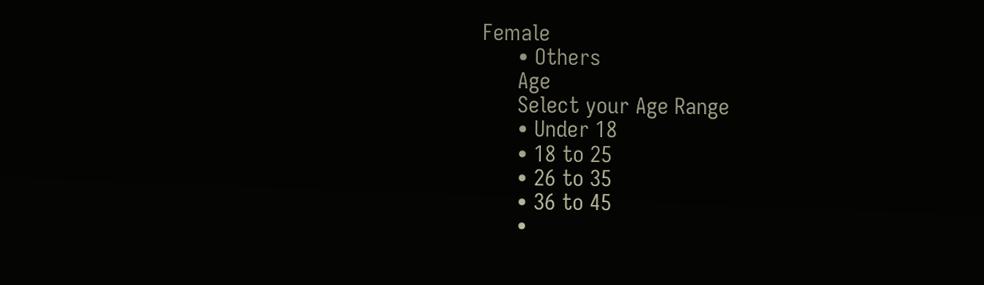Female
      • Others
      Age
      Select your Age Range
      • Under 18
      • 18 to 25
      • 26 to 35
      • 36 to 45
      •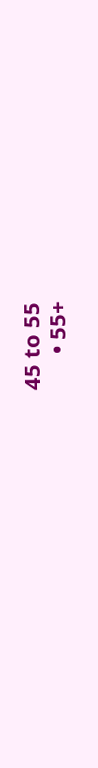45 to 55
      • 55+